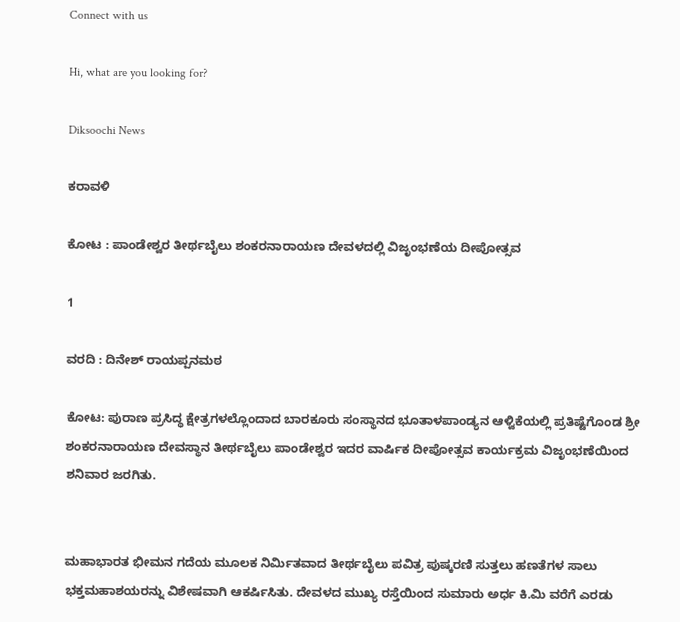Connect with us

Hi, what are you looking for?

Diksoochi News

ಕರಾವಳಿ

ಕೋಟ : ಪಾಂಡೇಶ್ವರ ತೀರ್ಥಬೈಲು ಶಂಕರನಾರಾಯಣ ದೇವಳದಲ್ಲಿ ವಿಜೃಂಭಣೆಯ ದೀಪೋತ್ಸವ

1

ವರದಿ : ದಿನೇಶ್ ರಾಯಪ್ಪನಮಠ

ಕೋಟ: ಪುರಾಣ ಪ್ರಸಿದ್ಧ ಕ್ಷೇತ್ರಗಳಲ್ಲೊಂದಾದ ಬಾರಕೂರು ಸಂಸ್ಥಾನದ ಭೂತಾಳಪಾಂಡ್ಯನ ಆಳ್ವಿಕೆಯಲ್ಲಿ ಪ್ರತಿಷ್ಟೆಗೊಂಡ ಶ್ರೀ ಶಂಕರನಾರಾಯಣ ದೇವಸ್ಥಾನ ತೀರ್ಥಬೈಲು ಪಾಂಡೇಶ್ವರ ಇದರ ವಾರ್ಷಿಕ ದೀಪೋತ್ಸವ ಕಾರ್ಯಕ್ರಮ ವಿಜೃಂಭಣೆಯಿಂದ ಶನಿವಾರ ಜರಗಿತು.


ಮಹಾಭಾರತ ಭೀಮನ ಗದೆಯ ಮೂಲಕ ನಿರ್ಮಿತವಾದ ತೀರ್ಥಬೈಲು ಪವಿತ್ರ ಪುಷ್ಕರಣಿ ಸುತ್ತಲು ಹಣತೆಗಳ ಸಾಲು ಭಕ್ತಮಹಾಶಯರನ್ನು ವಿಶೇಷವಾಗಿ ಆಕರ್ಷಿಸಿತು. ದೇವಳದ ಮುಖ್ಯ ರಸ್ತೆಯಿಂದ ಸುಮಾರು ಅರ್ಧ ಕಿ.ಮಿ ವರೆಗೆ ಎರಡು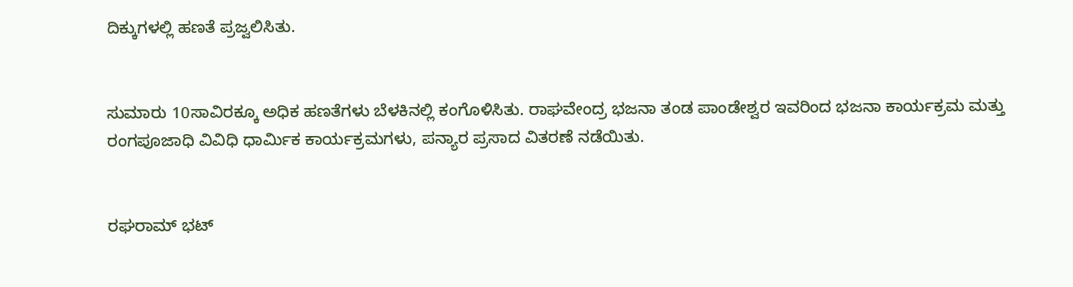ದಿಕ್ಕುಗಳಲ್ಲಿ ಹಣತೆ ಪ್ರಜ್ವಲಿಸಿತು.


ಸುಮಾರು 10ಸಾವಿರಕ್ಕೂ ಅಧಿಕ ಹಣತೆಗಳು ಬೆಳಕಿನಲ್ಲಿ ಕಂಗೊಳಿಸಿತು. ರಾಘವೇಂದ್ರ ಭಜನಾ ತಂಡ ಪಾಂಡೇಶ್ವರ ಇವರಿಂದ ಭಜನಾ ಕಾರ್ಯಕ್ರಮ ಮತ್ತು ರಂಗಪೂಜಾಧಿ ವಿವಿಧಿ ಧಾರ್ಮಿಕ ಕಾರ್ಯಕ್ರಮಗಳು, ಪನ್ಯಾರ ಪ್ರಸಾದ ವಿತರಣೆ ನಡೆಯಿತು.


ರಘರಾಮ್ ಭಟ್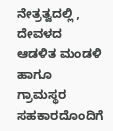ನೇತ್ರತ್ವದಲ್ಲಿ , ದೇವಳದ ಆಡಳಿತ ಮಂಡಳಿ ಹಾಗೂ ಗ್ರಾಮಸ್ಥರ ಸಹಕಾರದೊಂದಿಗೆ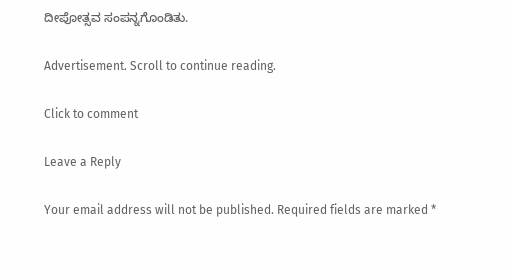ದೀಪೋತ್ಸವ ಸಂಪನ್ನಗೊಂಡಿತು.

Advertisement. Scroll to continue reading.

Click to comment

Leave a Reply

Your email address will not be published. Required fields are marked *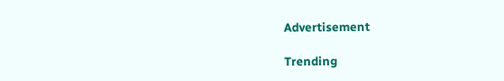Advertisement

Trending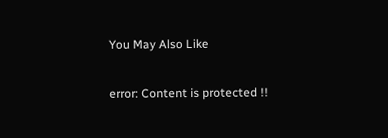You May Also Like

error: Content is protected !!